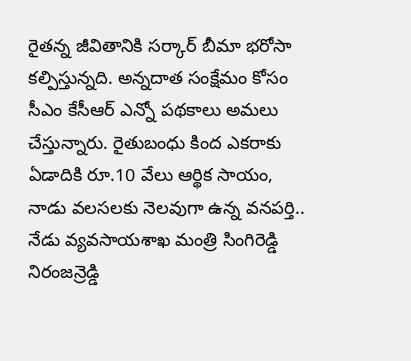రైతన్న జీవితానికి సర్కార్ బీమా భరోసా కల్పిస్తున్నది. అన్నదాత సంక్షేమం కోసం సీఎం కేసీఆర్ ఎన్నో పథకాలు అమలు చేస్తున్నారు. రైతుబంధు కింద ఎకరాకు ఏడాదికి రూ.10 వేలు ఆర్థిక సాయం,
నాడు వలసలకు నెలవుగా ఉన్న వనపర్తి.. నేడు వ్యవసాయశాఖ మంత్రి సింగిరెడ్డి నిరంజన్రెడ్డి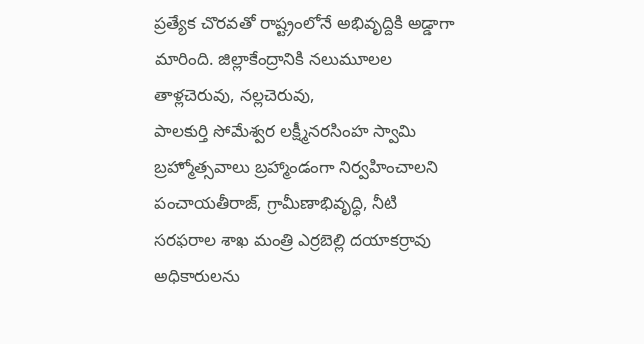ప్రత్యేక చొరవతో రాష్ట్రంలోనే అభివృద్దికి అడ్డాగా మారింది. జిల్లాకేంద్రానికి నలుమూలల తాళ్లచెరువు, నల్లచెరువు,
పాలకుర్తి సోమేశ్వర లక్ష్మీనరసింహ స్వామి బ్రహ్మోత్సవాలు బ్రహ్మాండంగా నిర్వహించాలని పంచాయతీరాజ్, గ్రామీణాభివృద్ధి, నీటి సరఫరాల శాఖ మంత్రి ఎర్రబెల్లి దయాకర్రావు అధికారులను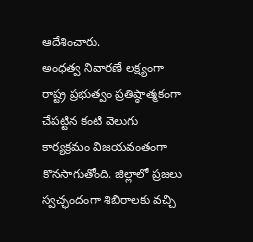ఆదేశించారు.
అంధత్వ నివారణే లక్ష్యంగా రాష్ట్ర ప్రభుత్వం ప్రతిష్ఠాత్మకంగా చేపట్టిన కంటి వెలుగు కార్యక్రమం విజయవంతంగా కొనసాగుతోంది. జిల్లాలో ప్రజలు స్వచ్ఛందంగా శిబిరాలకు వచ్చి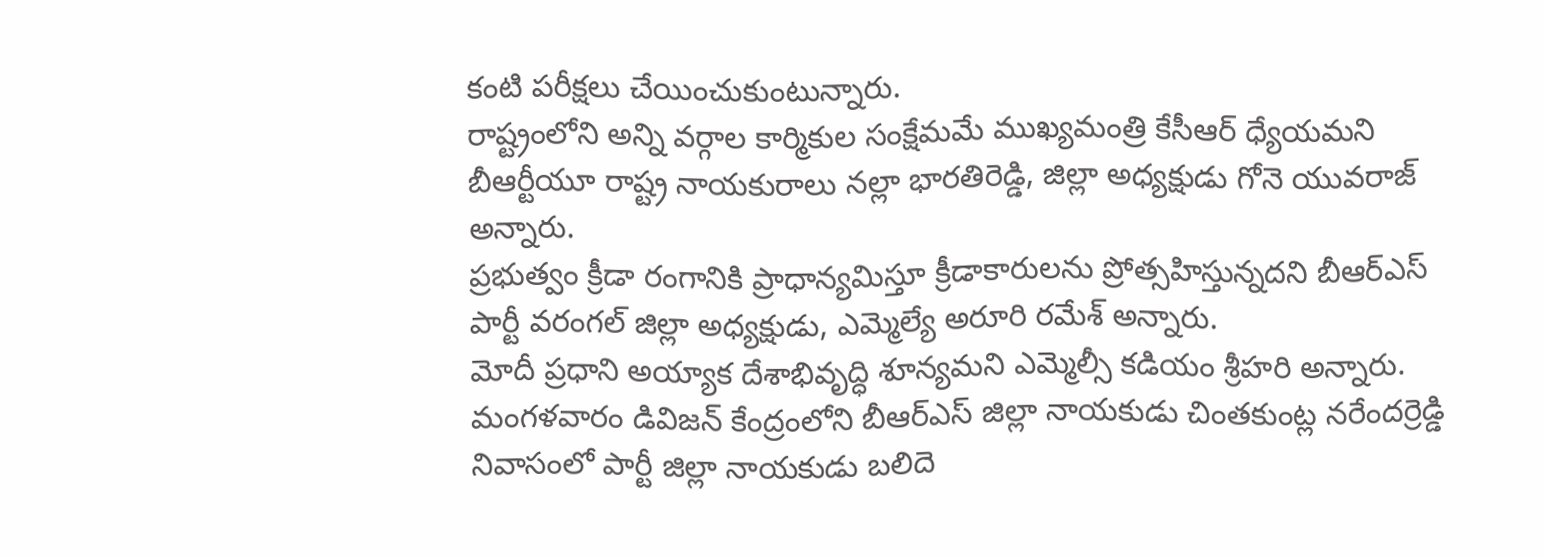కంటి పరీక్షలు చేయించుకుంటున్నారు.
రాష్ట్రంలోని అన్ని వర్గాల కార్మికుల సంక్షేమమే ముఖ్యమంత్రి కేసీఆర్ ధ్యేయమని బీఆర్టీయూ రాష్ట్ర నాయకురాలు నల్లా భారతిరెడ్డి, జిల్లా అధ్యక్షుడు గోనె యువరాజ్ అన్నారు.
ప్రభుత్వం క్రీడా రంగానికి ప్రాధాన్యమిస్తూ క్రీడాకారులను ప్రోత్సహిస్తున్నదని బీఆర్ఎస్ పార్టీ వరంగల్ జిల్లా అధ్యక్షుడు, ఎమ్మెల్యే అరూరి రమేశ్ అన్నారు.
మోదీ ప్రధాని అయ్యాక దేశాభివృద్ధి శూన్యమని ఎమ్మెల్సీ కడియం శ్రీహరి అన్నారు. మంగళవారం డివిజన్ కేంద్రంలోని బీఆర్ఎస్ జిల్లా నాయకుడు చింతకుంట్ల నరేందర్రెడ్డి నివాసంలో పార్టీ జిల్లా నాయకుడు బలిదె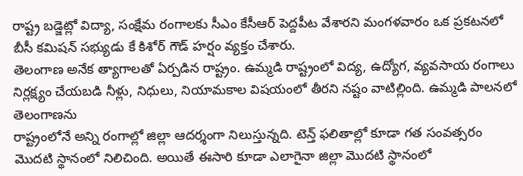రాష్ట్ర బడ్జెట్లో విద్యా, సంక్షేమ రంగాలకు సీఎం కేసీఆర్ పెద్దపీట వేశారని మంగళవారం ఒక ప్రకటనలో బీసీ కమిషన్ సభ్యుడు కే కిశోర్ గౌడ్ హర్షం వ్యక్తం చేశారు.
తెలంగాణ అనేక త్యాగాలతో ఏర్పడిన రాష్ట్రం. ఉమ్మడి రాష్ట్రంలో విద్య, ఉద్యోగ, వ్యవసాయ రంగాలు నిర్లక్ష్యం చేయబడి నీళ్లు, నిధులు, నియామకాల విషయంలో తీరని నష్టం వాటిల్లింది. ఉమ్మడి పాలనలో తెలంగాణను
రాష్ట్రంలోనే అన్ని రంగాల్లో జిల్లా ఆదర్శంగా నిలుస్తున్నది. టెన్త్ ఫలితాల్లో కూడా గత సంవత్సరం మొదటి స్థానంలో నిలిచింది. అయితే ఈసారి కూడా ఎలాగైనా జిల్లా మొదటి స్థానంలో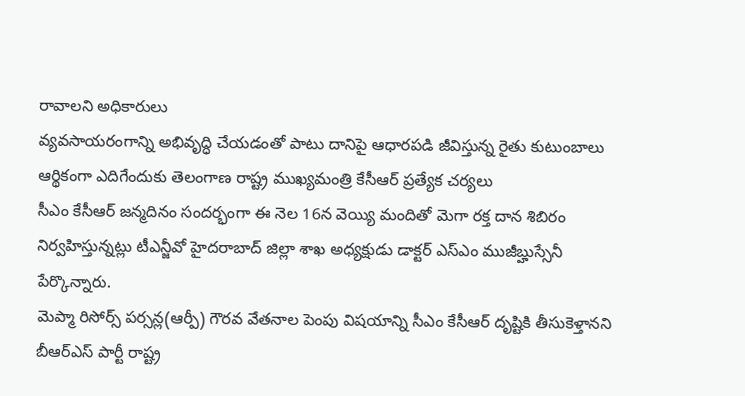రావాలని అధికారులు
వ్యవసాయరంగాన్ని అభివృద్ధి చేయడంతో పాటు దానిపై ఆధారపడి జీవిస్తున్న రైతు కుటుంబాలు ఆర్థికంగా ఎదిగేందుకు తెలంగాణ రాష్ట్ర ముఖ్యమంత్రి కేసీఆర్ ప్రత్యేక చర్యలు
సీఎం కేసీఆర్ జన్మదినం సందర్భంగా ఈ నెల 16న వెయ్యి మందితో మెగా రక్త దాన శిబిరం నిర్వహిస్తున్నట్లు టీఎన్జీవో హైదరాబాద్ జిల్లా శాఖ అధ్యక్షుడు డాక్టర్ ఎస్ఎం ముజీబ్హుస్సేనీ పేర్కొన్నారు.
మెప్మా రిసోర్స్ పర్సన్ల(ఆర్పీ) గౌరవ వేతనాల పెంపు విషయాన్ని సీఎం కేసీఆర్ దృష్టికి తీసుకెళ్తానని బీఆర్ఎస్ పార్టీ రాష్ట్ర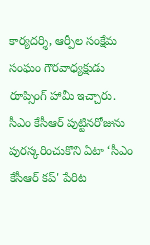కార్యదర్శి, ఆర్పీల సంక్షేమ సంఘం గౌరవాధ్యక్షుడు రూప్సింగ్ హామీ ఇచ్చారు.
సీఎం కేసీఆర్ పుట్టినరోజును పురస్కరించుకొని ఏటా ‘సీఎం కేసీఆర్ కప్' పేరిట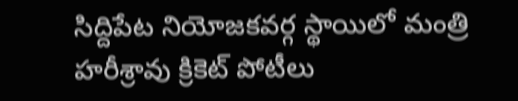సిద్దిపేట నియోజకవర్గ స్థాయిలో మంత్రి హరీశ్రావు క్రికెట్ పోటీలు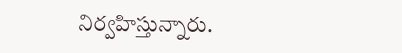నిర్వహిస్తున్నారు.